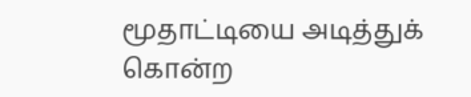மூதாட்டியை அடித்துக் கொன்ற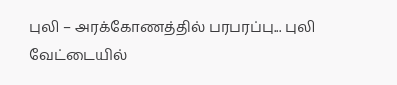புலி – அரக்கோணத்தில் பரபரப்பு... புலி வேட்டையில்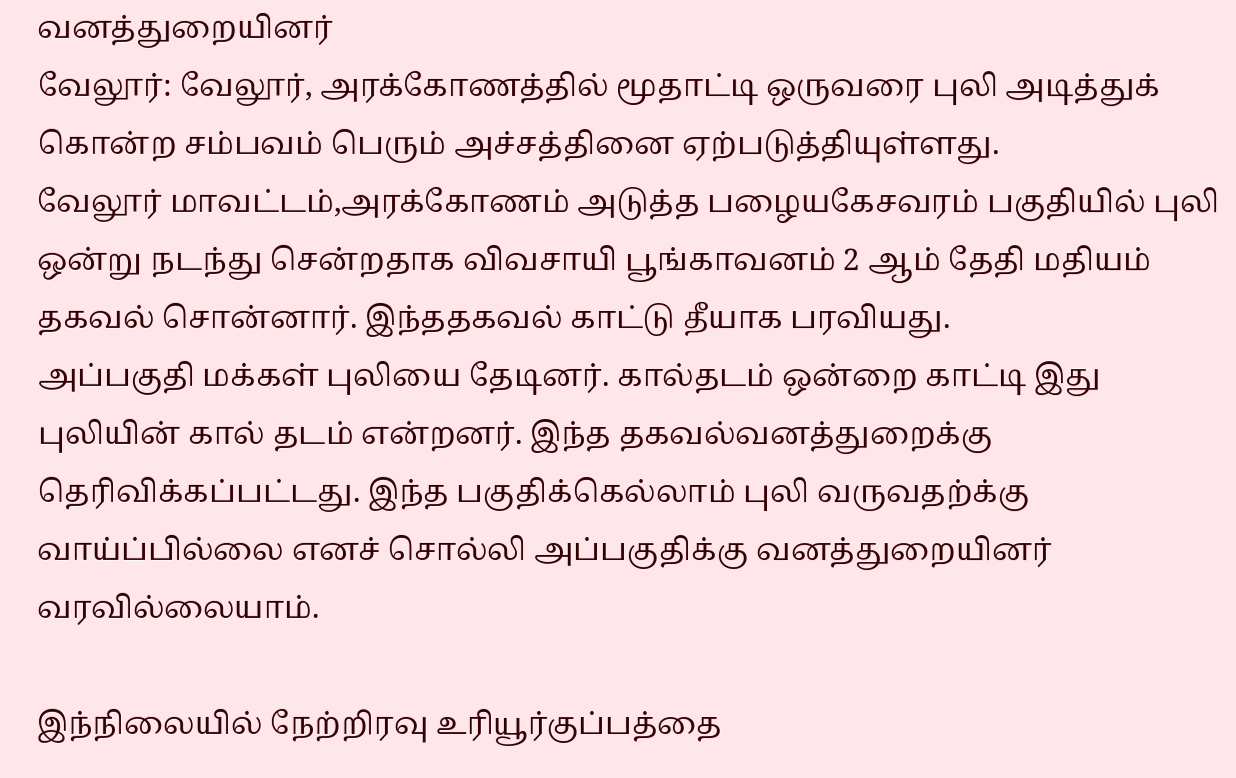வனத்துறையினர்
வேலூர்: வேலூர், அரக்கோணத்தில் மூதாட்டி ஒருவரை புலி அடித்துக் கொன்ற சம்பவம் பெரும் அச்சத்தினை ஏற்படுத்தியுள்ளது.
வேலூர் மாவட்டம்,அரக்கோணம் அடுத்த பழையகேசவரம் பகுதியில் புலி ஒன்று நடந்து சென்றதாக விவசாயி பூங்காவனம் 2 ஆம் தேதி மதியம் தகவல் சொன்னார். இந்ததகவல் காட்டு தீயாக பரவியது.
அப்பகுதி மக்கள் புலியை தேடினர். கால்தடம் ஒன்றை காட்டி இது புலியின் கால் தடம் என்றனர். இந்த தகவல்வனத்துறைக்கு தெரிவிக்கப்பட்டது. இந்த பகுதிக்கெல்லாம் புலி வருவதற்க்கு வாய்ப்பில்லை எனச் சொல்லி அப்பகுதிக்கு வனத்துறையினர் வரவில்லையாம்.

இந்நிலையில் நேற்றிரவு உரியூர்குப்பத்தை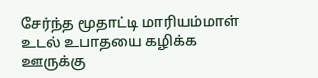சேர்ந்த மூதாட்டி மாரியம்மாள் உடல் உபாதயை கழிக்க ஊருக்கு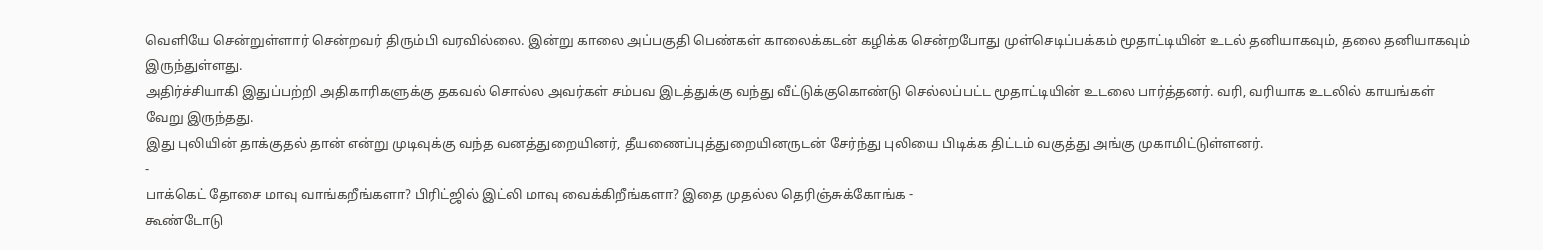வெளியே சென்றுள்ளார் சென்றவர் திரும்பி வரவில்லை. இன்று காலை அப்பகுதி பெண்கள் காலைக்கடன் கழிக்க சென்றபோது முள்செடிப்பக்கம் மூதாட்டியின் உடல் தனியாகவும், தலை தனியாகவும் இருந்துள்ளது.
அதிர்ச்சியாகி இதுப்பற்றி அதிகாரிகளுக்கு தகவல் சொல்ல அவர்கள் சம்பவ இடத்துக்கு வந்து வீட்டுக்குகொண்டு செல்லப்பட்ட மூதாட்டியின் உடலை பார்த்தனர். வரி, வரியாக உடலில் காயங்கள் வேறு இருந்தது.
இது புலியின் தாக்குதல் தான் என்று முடிவுக்கு வந்த வனத்துறையினர், தீயணைப்புத்துறையினருடன் சேர்ந்து புலியை பிடிக்க திட்டம் வகுத்து அங்கு முகாமிட்டுள்ளனர்.
-
பாக்கெட் தோசை மாவு வாங்கறீங்களா? பிரிட்ஜில் இட்லி மாவு வைக்கிறீங்களா? இதை முதல்ல தெரிஞ்சுக்கோங்க -
கூண்டோடு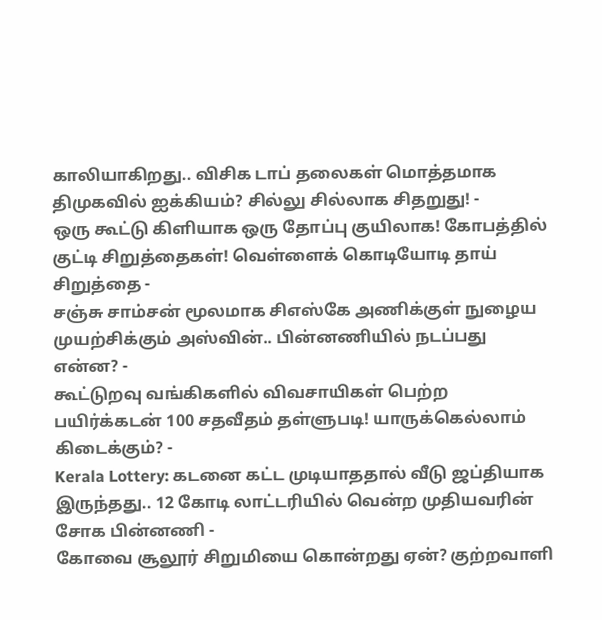காலியாகிறது.. விசிக டாப் தலைகள் மொத்தமாக திமுகவில் ஐக்கியம்? சில்லு சில்லாக சிதறுது! -
ஒரு கூட்டு கிளியாக ஒரு தோப்பு குயிலாக! கோபத்தில் குட்டி சிறுத்தைகள்! வெள்ளைக் கொடியோடி தாய் சிறுத்தை -
சஞ்சு சாம்சன் மூலமாக சிஎஸ்கே அணிக்குள் நுழைய முயற்சிக்கும் அஸ்வின்.. பின்னணியில் நடப்பது என்ன? -
கூட்டுறவு வங்கிகளில் விவசாயிகள் பெற்ற பயிர்க்கடன் 100 சதவீதம் தள்ளுபடி! யாருக்கெல்லாம் கிடைக்கும்? -
Kerala Lottery: கடனை கட்ட முடியாததால் வீடு ஜப்தியாக இருந்தது.. 12 கோடி லாட்டரியில் வென்ற முதியவரின் சோக பின்னணி -
கோவை சூலூர் சிறுமியை கொன்றது ஏன்? குற்றவாளி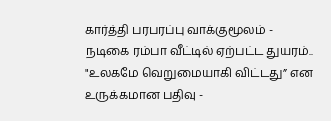கார்த்தி பரபரப்பு வாக்குமூலம் -
நடிகை ரம்பா வீட்டில் ஏற்பட்ட துயரம்.. "உலகமே வெறுமையாகி விட்டது” என உருக்கமான பதிவு -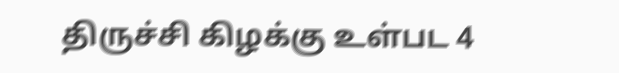திருச்சி கிழக்கு உள்பட 4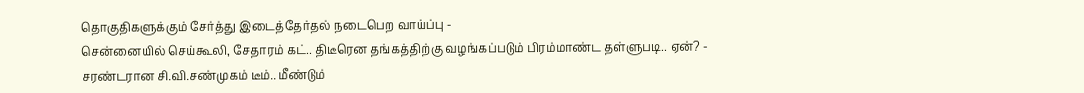தொகுதிகளுக்கும் சேர்த்து இடைத்தேர்தல் நடைபெற வாய்ப்பு -
சென்னையில் செய்கூலி, சேதாரம் கட்.. திடீரென தங்கத்திற்கு வழங்கப்படும் பிரம்மாண்ட தள்ளுபடி.. ஏன்? -
சரண்டரான சி.வி.சண்முகம் டீம்.. மீண்டும்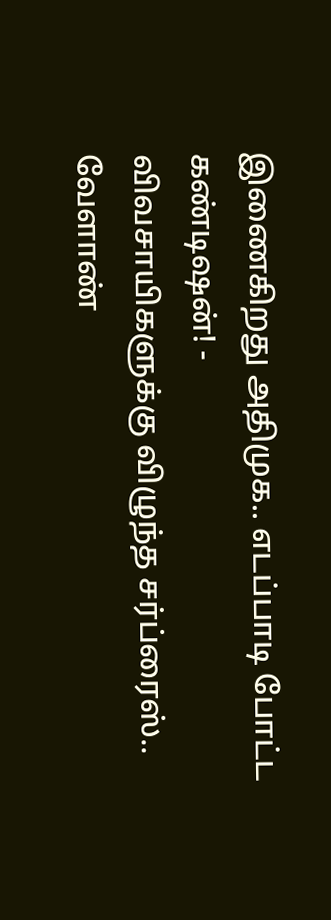இணைகிறது அதிமுக.. எடப்பாடி போட்ட கண்டிஷன்! -
விவசாயிகளுக்கு விழுந்த சர்ப்ரைஸ்.. வேளாண்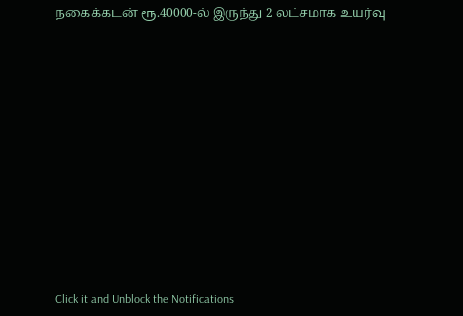நகைக்கடன் ரூ.40000-ல் இருந்து 2 லட்சமாக உயர்வு












Click it and Unblock the Notifications